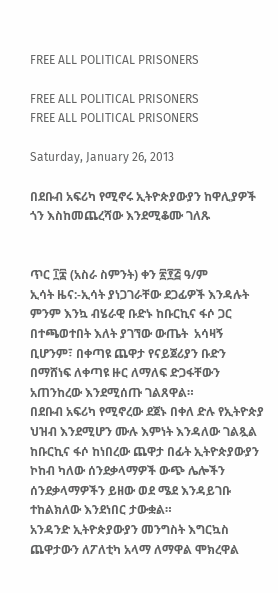FREE ALL POLITICAL PRISONERS

FREE ALL POLITICAL PRISONERS
FREE ALL POLITICAL PRISONERS

Saturday, January 26, 2013

በደቡብ አፍሪካ የሚኖሩ ኢትዮጵያውያን ከዋሊያዎች ጎን እስከመጨረሻው እንደሚቆሙ ገለጹ


ጥር ፲፰ (አስራ ስምንት) ቀን ፳፻፭ ዓ/ም
ኢሳት ዜና:-ኢሳት ያነጋገራቸው ደጋፊዎች እንዳሉት ምንም እንኳ ብሄራዊ ቡድኑ ከቡርኪና ፋሶ ጋር በተጫወተበት እለት ያገኘው ውጤት  አሳዛኝ ቢሆንም፣ በቀጣዩ ጨዋታ የናይጀሪያን ቡድን በማሸነፍ ለቀጣዩ ዙር ለማለፍ ድጋፋቸውን አጠንከረው እንደሚሰጡ ገልጸዋል።
በደቡብ አፍሪካ የሚኖረው ደጀኑ በቀለ ድሉ የኢትዮጵያ ህዝብ እንደሚሆን ሙሉ እምነት እንዳለው ገልጿል
ከቡርኪና ፋሶ ከነበረው ጨዋታ በፊት ኢትዮጵያውያን ኮከብ ካለው ሰንደቃላማዎች ውጭ ሌሎችን ሰንደቃላማዎችን ይዘው ወደ ሜደ እንዳይገቡ ተከልክለው እንደነበር ታውቋል።
አንዳንድ ኢትዮጵያውያን መንግስት እግርኳስ ጨዋታውን ለፖለቲካ አላማ ለማዋል ሞክረዋል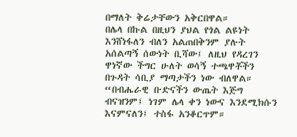በማለት ቅሬታቸውን አቅርበዋል።
በሌላ በኩል በዚህን ያህል የጎል ልዩነት እንሸነፋለን ብለን አልጠበቅንም ያሉት አሰልጣኝ ሰውነት ቢሻው፤ ለዚህ የዳረገን ዋነኛው ችግር ሁለት ወሳኝ ተጫዋቾችን በጉዳት ሳቢያ ማጣታችን ነው ብለዋል።
“በብሔራዊ ቡድናችን ውጤት እጅግ ብናዝንም፤ ነገም ሌላ ቀን ነውና እንደሚክሱን እናምናለን፤ ተስፋ አንቆርጥም።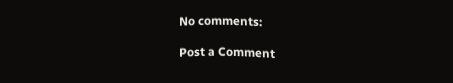No comments:

Post a Comment